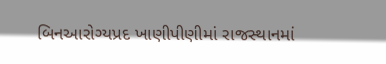બિનઆરોગ્યપ્રદ ખાણીપીણીમાં રાજસ્થાનમાં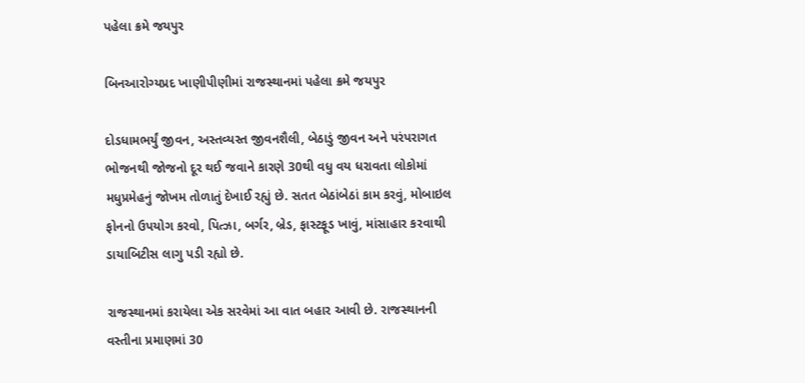પહેલા ક્રમે જયપુર

બિનઆરોગ્યપ્રદ ખાણીપીણીમાં રાજસ્થાનમાં પહેલા ક્રમે જયપુર

દોડધામભર્યું જીવન, અસ્તવ્યસ્ત જીવનશૈલી, બેઠાડું જીવન અને પરંપરાગત ભોજનથી જોજનો દૂર થઈ જવાને કારણે 30થી વધુ વય ધરાવતા લોકોમાં મધુપ્રમેહનું જોખમ તોળાતું દેખાઈ રહ્યું છે. સતત બેઠાંબેઠાં કામ કરવું, મોબાઇલ ફોનનો ઉપયોગ કરવો, પિત્ઝા, બર્ગર, બ્રેડ, ફાસ્ટફૂડ ખાવું, માંસાહાર કરવાથી ડાયાબિટીસ લાગુ પડી રહ્યો છે.

રાજસ્થાનમાં કરાયેલા એક સરવેમાં આ વાત બહાર આવી છે. રાજસ્થાનની વસ્તીના પ્રમાણમાં 30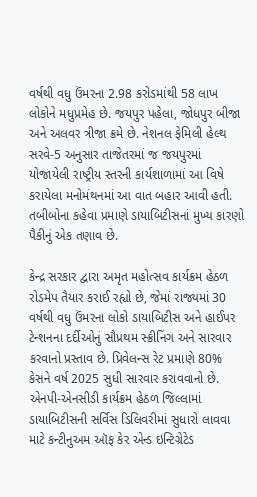વર્ષથી વધુ ઉંમરના 2.98 કરોડમાંથી 58 લાખ લોકોને મધુપ્રમેહ છે. જયપુર પહેલા, જોધપુર બીજા અને અલવર ત્રીજા ક્રમે છે. નેશનલ ફેમિલી હેલ્થ સરવે-5 અનુસાર તાજેતરમાં જ જયપુરમાં યોજાયેલી રાષ્ટ્રીય સ્તરની કાર્યશાળામાં આ વિષે કરાયેલા મનોમંથનમાં આ વાત બહાર આવી હતી. તબીબોના કહેવા પ્રમાણે ડાયાબિટીસનાં મુખ્ય કારણો પૈકીનું એક તણાવ છે.

કેન્દ્ર સરકાર દ્વારા અમૃત મહોત્સવ કાર્યક્રમ હેઠળ રોડમેપ તૈયાર કરાઈ રહ્યો છે, જેમાં રાજ્યમાં 30 વર્ષથી વધુ ઉંમરના લોકો ડાયાબિટીસ અને હાઈપર ટેન્શનના દર્દીઓનું સૌપ્રથમ સ્ક્રીનિંગ અને સારવાર કરવાનો પ્રસ્તાવ છે. પ્રિવેલન્સ રેટ પ્રમાણે 80% કેસને વર્ષ 2025 સુધી સારવાર કરાવવાનો છે. એનપી-એનસીડી કાર્યક્રમ હેઠળ જિલ્લામાં ડાયાબિટીસની સર્વિસ ડિલિવરીમાં સુધારો લાવવા માટે કન્ટીનુઅમ ઑફ કેર એન્ડ ઇન્ટિગ્રેટેડ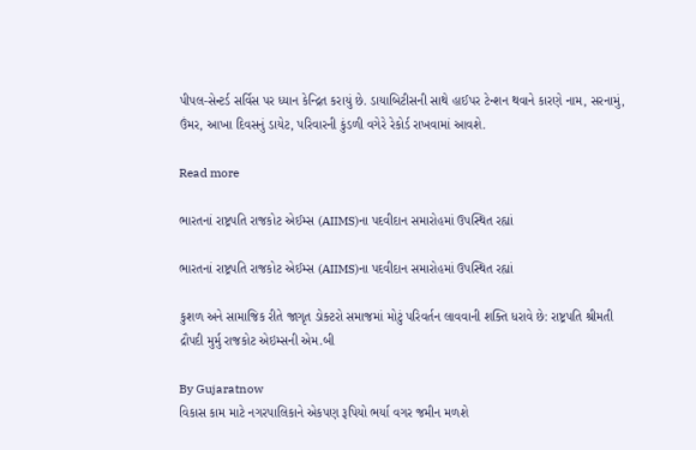પીપલ-સેન્ટર્ડ સર્વિસ પર ધ્યાન કેન્દ્રિત કરાયું છે. ડાયાબિટીસની સાથે હાઈપર ટેન્શન થવાને કારણે નામ, સરનામું, ઉંમર, આખા દિવસનું ડાયેટ, પરિવારની કુંડળી વગેરે રેકોર્ડ રાખવામાં આ‌વશે.

Read more

ભારતનાં રાષ્ટ્રપતિ રાજકોટ એઈમ્સ (AIIMS)ના પદવીદાન સમારોહમાં ઉપસ્થિત રહ્યાં

ભારતનાં રાષ્ટ્રપતિ રાજકોટ એઈમ્સ (AIIMS)ના પદવીદાન સમારોહમાં ઉપસ્થિત રહ્યાં

કુશળ અને સામાજિક રીતે જાગૃત ડોક્ટરો સમાજમાં મોટું પરિવર્તન લાવવાની શક્તિ ધરાવે છે: રાષ્ટ્રપતિ શ્રીમતી દ્રૌપદી મુર્મુ રાજકોટ એઇમ્સની એમ.બી

By Gujaratnow
વિકાસ કામ માટે નગરપાલિકાને એકપણ રૂપિયો ભર્યા વગર જમીન મળશે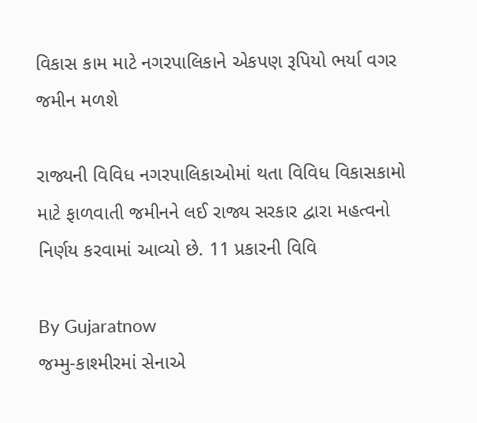વિકાસ કામ માટે નગરપાલિકાને એકપણ રૂપિયો ભર્યા વગર જમીન મળશે

રાજ્યની વિવિધ નગરપાલિકાઓમાં થતા વિવિધ વિકાસકામો માટે ફાળવાતી જમીનને લઈ રાજ્ય સરકાર દ્વારા મહત્વનો નિર્ણય કરવામાં આવ્યો છે. 11 પ્રકારની વિવિ

By Gujaratnow
જમ્મુ-કાશ્મીરમાં સેનાએ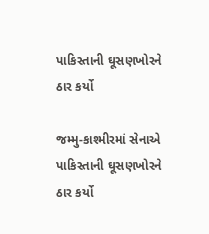પાકિસ્તાની ઘૂસણખોરને ઠાર કર્યો

જમ્મુ-કાશ્મીરમાં સેનાએ પાકિસ્તાની ઘૂસણખોરને ઠાર કર્યો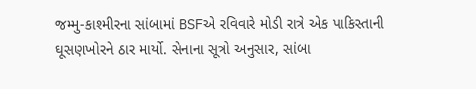જમ્મુ-કાશ્મીરના સાંબામાં BSFએ રવિવારે મોડી રાત્રે એક પાકિસ્તાની ઘૂસણખોરને ઠાર માર્યો. સેનાના સૂત્રો અનુસાર, સાંબા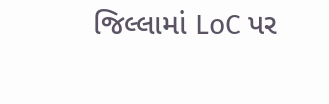જિલ્લામાં LoC પર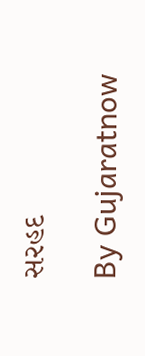સરહદ

By Gujaratnow